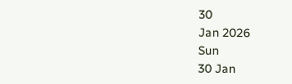30
Jan 2026
Sun
30 Jan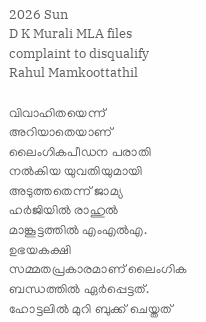2026 Sun
D K Murali MLA files complaint to disqualify Rahul Mamkoottathil

വിവാഹിതയെന്ന് അറിയാതെയാണ് ലൈംഗികപീഡന പരാതി നല്‍കിയ യുവതിയുമായി അടുത്തതെന്ന് ജാമ്യ ഹര്‍ജിയില്‍ രാഹുല്‍ മാങ്കൂട്ടത്തില്‍ എംഎല്‍എ. ഉഭയകക്ഷി സമ്മതപ്രകാരമാണ് ലൈംഗിക ബന്ധത്തില്‍ ഏര്‍പ്പെട്ടത്. ഹോട്ടലില്‍ മുറി ബുക്ക് ചെയ്തത്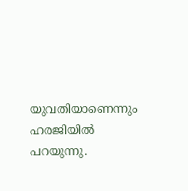യുവതിയാണെന്നും ഹരജിയില്‍ പറയുന്നു.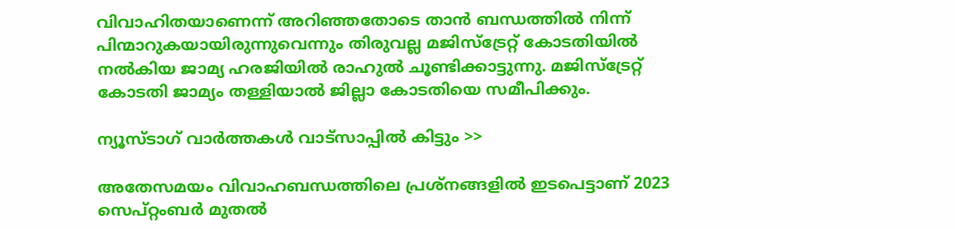വിവാഹിതയാണെന്ന് അറിഞ്ഞതോടെ താന്‍ ബന്ധത്തില്‍ നിന്ന് പിന്മാറുകയായിരുന്നുവെന്നും തിരുവല്ല മജിസ്ട്രേറ്റ് കോടതിയില്‍ നല്‍കിയ ജാമ്യ ഹരജിയില്‍ രാഹുല്‍ ചൂണ്ടിക്കാട്ടുന്നു. മജിസ്ട്രേറ്റ് കോടതി ജാമ്യം തള്ളിയാല്‍ ജില്ലാ കോടതിയെ സമീപിക്കും.

ന്യൂസ്ടാഗ് വാര്‍ത്തകള്‍ വാട്‌സാപ്പില്‍ കിട്ടും >>

അതേസമയം വിവാഹബന്ധത്തിലെ പ്രശ്നങ്ങളില്‍ ഇടപെട്ടാണ് 2023 സെപ്റ്റംബര്‍ മുതല്‍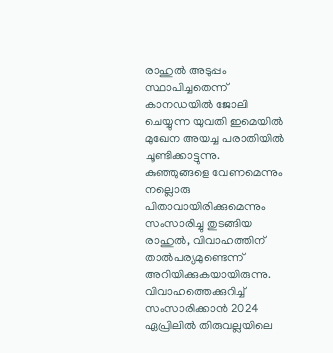രാഹുല്‍ അടുപ്പം സ്ഥാപിച്ചതെന്ന് കാനഡയില്‍ ജോലി ചെയ്യുന്ന യുവതി ഇമെയില്‍ മുഖേന അയച്ച പരാതിയില്‍ ചൂണ്ടിക്കാട്ടുന്നു. കുഞ്ഞുങ്ങളെ വേണമെന്നും നല്ലൊരു പിതാവായിരിക്കുമെന്നും സംസാരിച്ചു തുടങ്ങിയ രാഹുല്‍, വിവാഹത്തിന് താല്‍പര്യമുണ്ടെന്ന് അറിയിക്കുകയായിരുന്നു. വിവാഹത്തെക്കുറിച്ച് സംസാരിക്കാന്‍ 2024 ഏപ്രിലില്‍ തിരുവല്ലയിലെ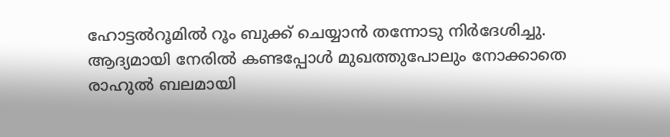ഹോട്ടല്‍റൂമില്‍ റൂം ബുക്ക് ചെയ്യാന്‍ തന്നോടു നിര്‍ദേശിച്ചു. ആദ്യമായി നേരില്‍ കണ്ടപ്പോള്‍ മുഖത്തുപോലും നോക്കാതെ രാഹുല്‍ ബലമായി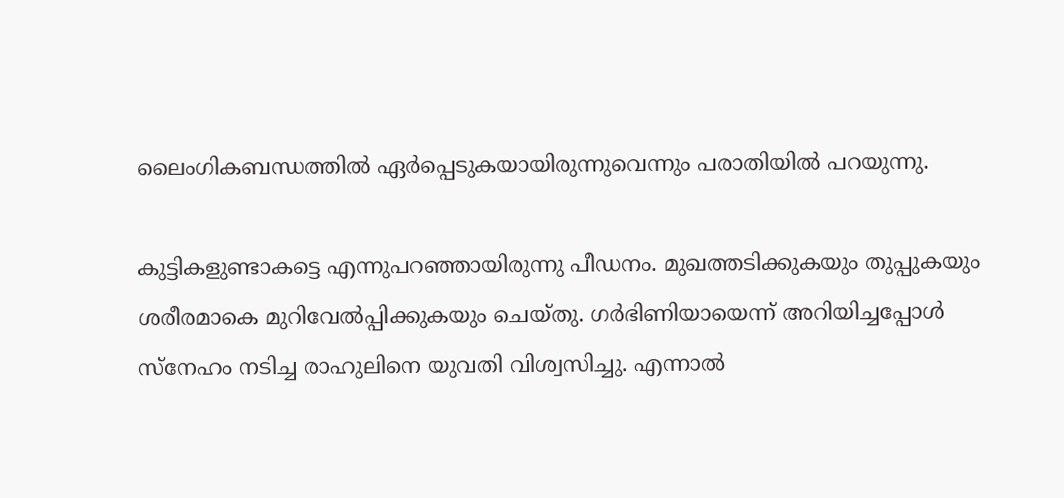ലൈംഗികബന്ധത്തില്‍ ഏര്‍പ്പെടുകയായിരുന്നുവെന്നും പരാതിയില്‍ പറയുന്നു.

കുട്ടികളുണ്ടാകട്ടെ എന്നുപറഞ്ഞായിരുന്നു പീഡനം. മുഖത്തടിക്കുകയും തുപ്പുകയും ശരീരമാകെ മുറിവേല്‍പ്പിക്കുകയും ചെയ്തു. ഗര്‍ഭിണിയായെന്ന് അറിയിച്ചപ്പോള്‍ സ്നേഹം നടിച്ച രാഹുലിനെ യുവതി വിശ്വസിച്ചു. എന്നാല്‍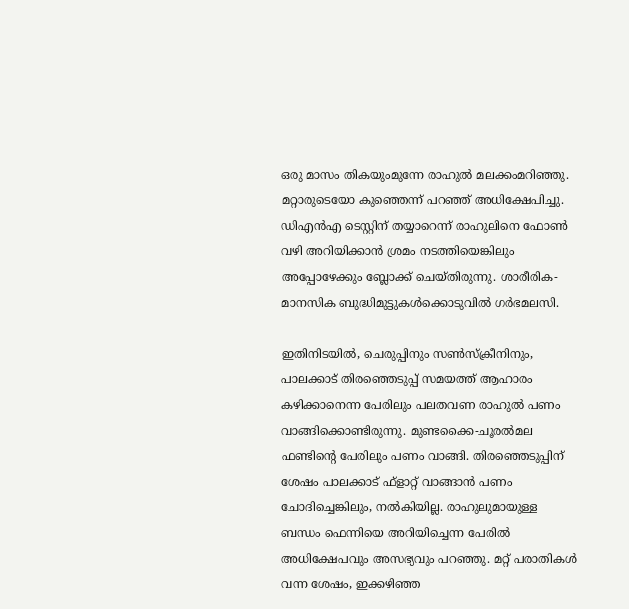ഒരു മാസം തികയുംമുന്നേ രാഹുല്‍ മലക്കംമറിഞ്ഞു. മറ്റാരുടെയോ കുഞ്ഞെന്ന് പറഞ്ഞ് അധിക്ഷേപിച്ചു. ഡിഎന്‍എ ടെസ്റ്റിന് തയ്യാറെന്ന് രാഹുലിനെ ഫോണ്‍ വഴി അറിയിക്കാന്‍ ശ്രമം നടത്തിയെങ്കിലും അപ്പോഴേക്കും ബ്ലോക്ക് ചെയ്തിരുന്നു. ശാരീരിക-മാനസിക ബുദ്ധിമുട്ടുകള്‍ക്കൊടുവില്‍ ഗര്‍ഭമലസി.

ഇതിനിടയില്‍, ചെരുപ്പിനും സണ്‍സ്‌ക്രീനിനും, പാലക്കാട് തിരഞ്ഞെടുപ്പ് സമയത്ത് ആഹാരം കഴിക്കാനെന്ന പേരിലും പലതവണ രാഹുല്‍ പണം വാങ്ങിക്കൊണ്ടിരുന്നു. മുണ്ടക്കൈ-ചൂരല്‍മല ഫണ്ടിന്റെ പേരിലും പണം വാങ്ങി. തിരഞ്ഞെടുപ്പിന് ശേഷം പാലക്കാട് ഫ്ളാറ്റ് വാങ്ങാന്‍ പണം ചോദിച്ചെങ്കിലും, നല്‍കിയില്ല. രാഹുലുമായുള്ള ബന്ധം ഫെന്നിയെ അറിയിച്ചെന്ന പേരില്‍ അധിക്ഷേപവും അസഭ്യവും പറഞ്ഞു. മറ്റ് പരാതികള്‍ വന്ന ശേഷം, ഇക്കഴിഞ്ഞ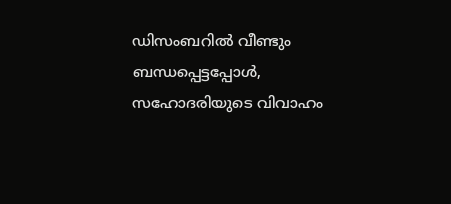ഡിസംബറില്‍ വീണ്ടും ബന്ധപ്പെട്ടപ്പോള്‍, സഹോദരിയുടെ വിവാഹം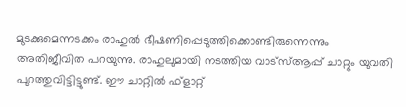മുടക്കുമെന്നടക്കം രാഹുല്‍ ഭീഷണിപ്പെടുത്തിക്കൊണ്ടിരുന്നെന്നും അതിജീവിത പറയുന്നു. രാഹുലുമായി നടത്തിയ വാട്‌സ്ആപ്പ് ചാറ്റും യുവതി പുറത്തുവിട്ടിട്ടുണ്ട്. ഈ ചാറ്റില്‍ ഫ്‌ളാറ്റ്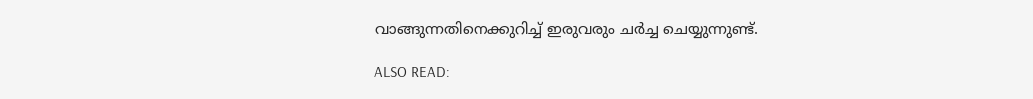വാങ്ങുന്നതിനെക്കുറിച്ച് ഇരുവരും ചര്‍ച്ച ചെയ്യുന്നുണ്ട്.

ALSO READ: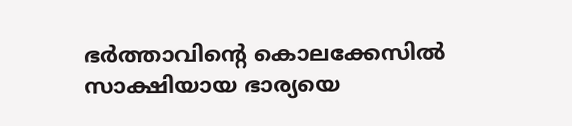ഭര്‍ത്താവിന്റെ കൊലക്കേസില്‍ സാക്ഷിയായ ഭാര്യയെ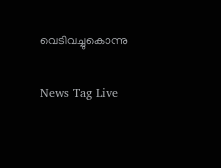വെടിവച്ചുകൊന്നു

News Tag Live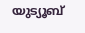യുട്യൂബ്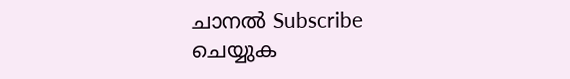ചാനല്‍ Subscribe ചെയ്യുക